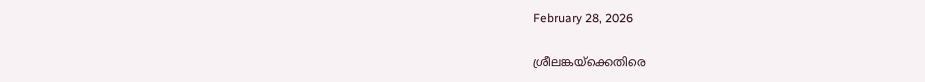February 28, 2026

ശ്രീലങ്കയ്‌ക്കെതിരെ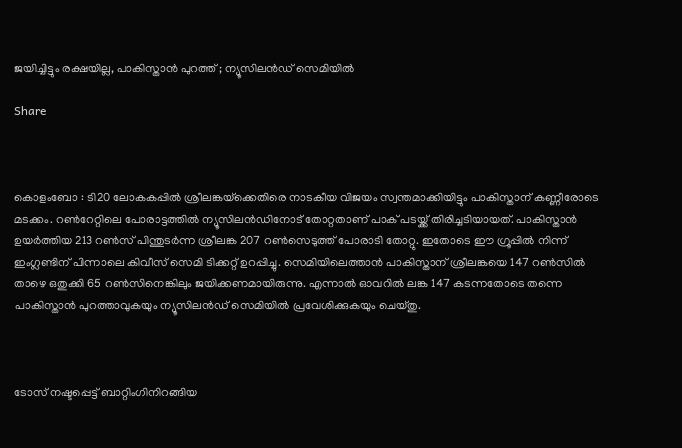ജയിച്ചിട്ടും രക്ഷയില്ല, പാകിസ്താൻ പുറത്ത് ; ന്യൂസിലൻഡ് സെമിയില്‍

Share



കൊളംബോ : ടി20 ലോകകപ്പില്‍ ശ്രീലങ്കയ്‌ക്കെതിരെ നാടകീയ വിജയം സ്വന്തമാക്കിയിട്ടും പാകിസ്താന് കണ്ണീരോടെ മടക്കം. റണ്‍റേറ്റിലെ പോരാട്ടത്തില്‍ ന്യൂസിലൻഡിനോട് തോറ്റതാണ് പാക് പടയ്ക്ക് തിരിച്ചടിയായത്. പാകിസ്താൻ ഉയർത്തിയ 213 റണ്‍സ് പിന്തുടർന്ന ശ്രീലങ്ക 207 റണ്‍സെടുത്ത് പോരാടി തോറ്റു. ഇതോടെ ഈ ഗ്രൂപ്പില്‍ നിന്ന് ഇംഗ്ലണ്ടിന് പിന്നാലെ കിവീസ് സെമി ടിക്കറ്റ് ഉറപ്പിച്ചു. സെമിയിലെത്താൻ പാകിസ്താന് ശ്രീലങ്കയെ 147 റണ്‍സില്‍ താഴെ ഒതുക്കി 65 റണ്‍സിനെങ്കിലും ജയിക്കണമായിരുന്നു. എന്നാല്‍ ഓവറില്‍ ലങ്ക 147 കടന്നതോടെ തന്നെ പാകിസ്താൻ പുറത്താവുകയും ന്യൂസിലൻഡ് സെമിയില്‍ പ്രവേശിക്കുകയും ചെയ്തു.



ടോസ് നഷ്ടപ്പെട്ട് ബാറ്റിംഗിനിറങ്ങിയ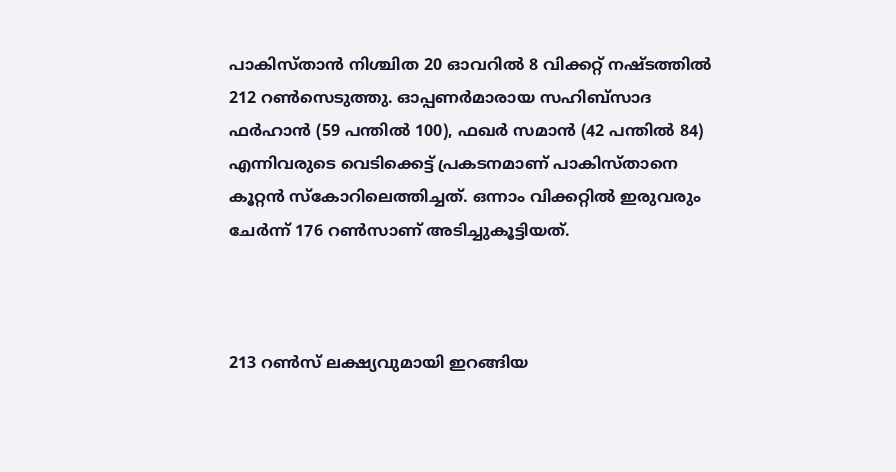പാകിസ്താൻ നിശ്ചിത 20 ഓവറില്‍ 8 വിക്കറ്റ് നഷ്ടത്തില്‍ 212 റണ്‍സെടുത്തു. ഓപ്പണർമാരായ സഹിബ്‌സാദ ഫർഹാൻ (59 പന്തില്‍ 100), ഫഖർ സമാൻ (42 പന്തില്‍ 84) എന്നിവരുടെ വെടിക്കെട്ട് പ്രകടനമാണ് പാകിസ്താനെ കൂറ്റൻ സ്കോറിലെത്തിച്ചത്. ഒന്നാം വിക്കറ്റില്‍ ഇരുവരും ചേർന്ന് 176 റണ്‍സാണ് അടിച്ചുകൂട്ടിയത്.



213 റണ്‍സ് ലക്ഷ്യവുമായി ഇറങ്ങിയ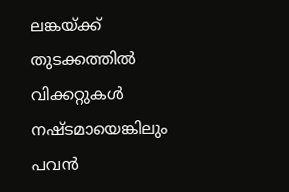ലങ്കയ്ക്ക് തുടക്കത്തില്‍ വിക്കറ്റുകള്‍ നഷ്ടമായെങ്കിലും പവൻ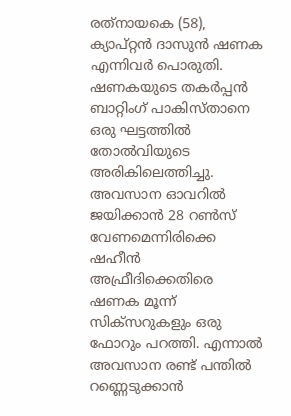രത്‌നായകെ (58), ക്യാപ്റ്റൻ ദാസുൻ ഷണക എന്നിവർ പൊരുതി. ഷണകയുടെ തകർപ്പൻ ബാറ്റിംഗ് പാകിസ്താനെ ഒരു ഘട്ടത്തില്‍ തോല്‍വിയുടെ അരികിലെത്തിച്ചു. അവസാന ഓവറില്‍ ജയിക്കാൻ 28 റണ്‍സ് വേണമെന്നിരിക്കെ ഷഹീൻ അഫ്രീദിക്കെതിരെ ഷണക മൂന്ന് സിക്സറുകളും ഒരു ഫോറും പറത്തി. എന്നാല്‍ അവസാന രണ്ട് പന്തില്‍ റണ്ണെടുക്കാൻ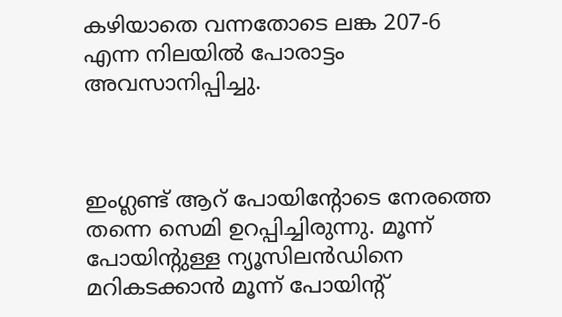കഴിയാതെ വന്നതോടെ ലങ്ക 207-6 എന്ന നിലയില്‍ പോരാട്ടം അവസാനിപ്പിച്ചു.



ഇംഗ്ലണ്ട് ആറ് പോയിന്റോടെ നേരത്തെ തന്നെ സെമി ഉറപ്പിച്ചിരുന്നു. മൂന്ന് പോയിന്റുള്ള ന്യൂസിലൻഡിനെ മറികടക്കാൻ മൂന്ന് പോയിന്റ്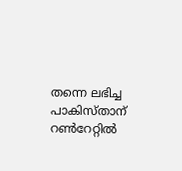തന്നെ ലഭിച്ച പാകിസ്താന് റണ്‍റേറ്റില്‍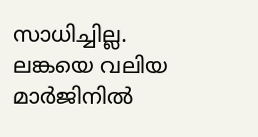സാധിച്ചില്ല. ലങ്കയെ വലിയ മാർജിനില്‍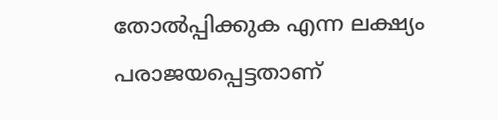തോല്‍പ്പിക്കുക എന്ന ലക്ഷ്യം പരാജയപ്പെട്ടതാണ്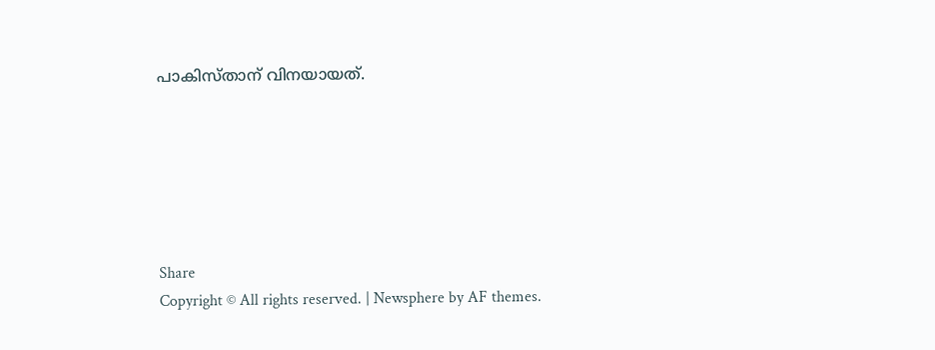പാകിസ്താന് വിനയായത്.






Share
Copyright © All rights reserved. | Newsphere by AF themes.